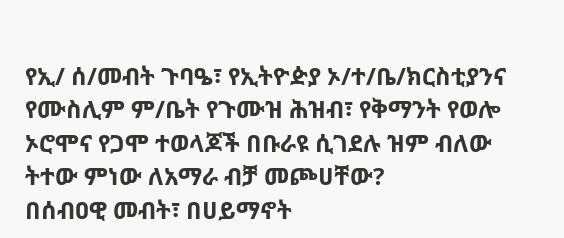የኢ/ ሰ/መብት ጉባዔ፣ የኢትዮዽያ ኦ/ተ/ቤ/ክርስቲያንና የሙስሊም ም/ቤት የጉሙዝ ሕዝብ፣ የቅማንት የወሎ ኦሮሞና የጋሞ ተወላጆች በቡራዩ ሲገደሉ ዝም ብለው ትተው ምነው ለአማራ ብቻ መጮሀቸው?
በሰብዐዊ መብት፣ በሀይማኖት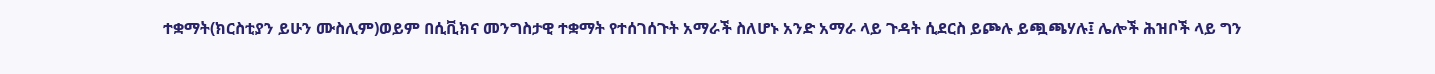ተቋማት(ክርስቲያን ይሁን ሙስሊም)ወይም በሲቪክና መንግስታዊ ተቋማት የተሰገሰጉት አማራች ስለሆኑ አንድ አማራ ላይ ጉዳት ሲደርስ ይጮሉ ይጯጫሃሉ፤ ሌሎች ሕዝቦች ላይ ግን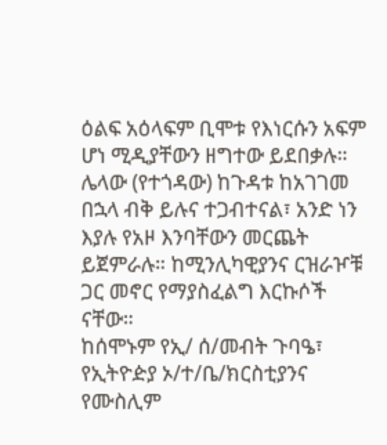ዕልፍ አዕላፍም ቢሞቱ የእነርሱን አፍም ሆነ ሚዲያቸውን ዘግተው ይደበቃሉ። ሌላው (የተጎዳው) ከጉዳቱ ከአገገመ በኋላ ብቅ ይሉና ተጋብተናል፣ አንድ ነን እያሉ የአዞ እንባቸውን መርጨት ይጀምራሉ። ከሚንሊካዊያንና ርዝራዦቹ ጋር መኖር የማያስፈልግ እርኩሶች ናቸው።
ከሰሞኑም የኢ/ ሰ/መብት ጉባዔ፣ የኢትዮዽያ ኦ/ተ/ቤ/ክርስቲያንና የሙስሊም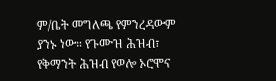ም/ቤት መግለጫ የምንረዳውም ያንኑ ነው። የጉሙዝ ሕዝብ፣ የቅማንት ሕዝብ የወሎ ኦሮሞና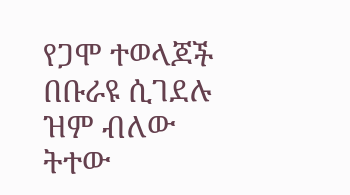የጋሞ ተወላጆች በቡራዩ ሲገደሉ ዝም ብለው ትተው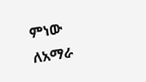ምነው ለአማራ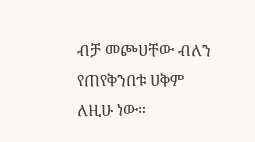ብቻ መጮሀቸው ብለን የጠየቅንበቱ ሀቅም ለዚሁ ነው።